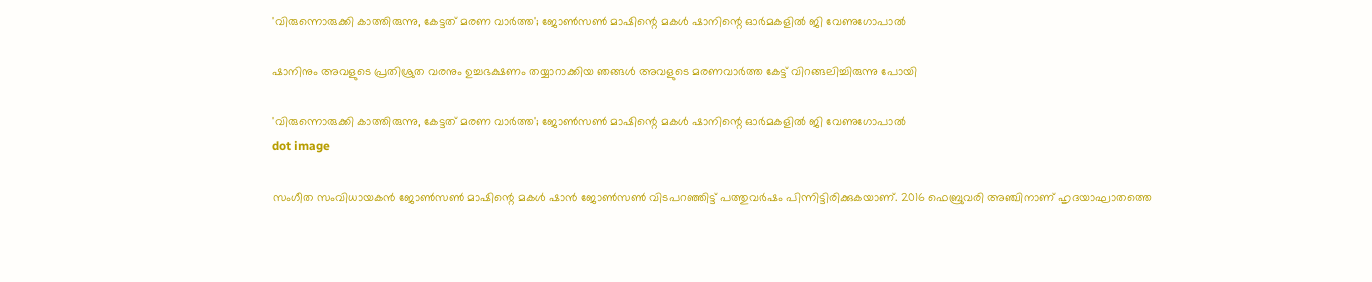'വിരുന്നൊരുക്കി കാത്തിരുന്നു, കേട്ടത് മരണ വാർത്ത'; ജോൺസൺ മാഷിന്റെ മകൾ ഷാനിന്റെ ഓർമകളിൽ ജി വേണുഗോപാൽ

ഷാനിനും അവളുടെ പ്രതിശ്രുത വരനും ഉച്ചഭക്ഷണം തയ്യാറാക്കിയ ഞങ്ങൾ അവളുടെ മരണവാർത്ത കേട്ട് വിറങ്ങലിച്ചിരുന്നു പോയി

'വിരുന്നൊരുക്കി കാത്തിരുന്നു, കേട്ടത് മരണ വാർത്ത'; ജോൺസൺ മാഷിന്റെ മകൾ ഷാനിന്റെ ഓർമകളിൽ ജി വേണുഗോപാൽ
dot image

സംഗീത സംവിധായകന്‍ ജോണ്‍സണ്‍ മാഷിന്റെ മകള്‍ ഷാന്‍ ജോണ്‍സണ്‍ വിടപറഞ്ഞിട്ട് പത്തുവർഷം പിന്നിട്ടിരിക്കുകയാണ്. 2016 ഫെബ്രുവരി അഞ്ചിനാണ് ഹൃദയാഘാതത്തെ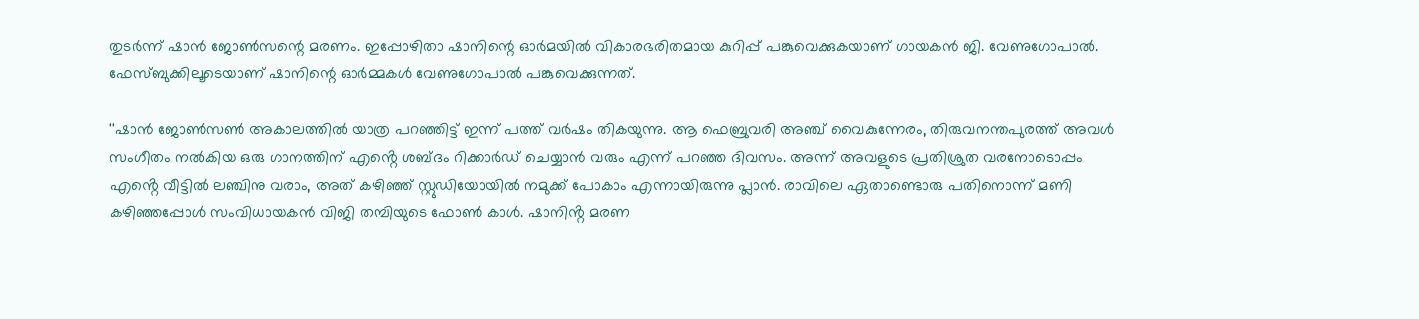തുടർന്ന് ഷാൻ ജോൺസന്റെ മരണം. ഇപ്പോഴിതാ ഷാനിന്റെ ഓർമയിൽ വികാരഭരിതമായ കുറിപ്പ് പങ്കുവെക്കുകയാണ് ഗായകൻ ജി. വേണുഗോപാൽ. ഫേസ്ബുക്കിലൂടെയാണ് ഷാനിന്റെ ഓർമ്മകൾ വേണുഗോപാൽ പങ്കുവെക്കുന്നത്.

''ഷാൻ ജോൺസൺ അകാലത്തിൽ യാത്ര പറഞ്ഞിട്ട് ഇന്ന് പത്ത് വർഷം തികയുന്നു. ആ ഫെബ്രുവരി അഞ്ച് വൈകുന്നേരം, തിരുവനന്തപുരത്ത് അവൾ സംഗീതം നൽകിയ ഒരു ഗാനത്തിന് എൻ്റെ ശബ്ദം റിക്കാർഡ് ചെയ്യാൻ വരും എന്ന് പറഞ്ഞ ദിവസം. അന്ന് അവളുടെ പ്രതിശ്രുത വരനോടൊപ്പം എൻ്റെ വീട്ടിൽ ലഞ്ചിനു വരാം, അത് കഴിഞ്ഞ് സ്റ്റുഡിയോയിൽ നമുക്ക് പോകാം എന്നായിരുന്നു പ്ലാൻ. രാവിലെ ഏതാണ്ടൊരു പതിനൊന്ന് മണി കഴിഞ്ഞപ്പോൾ സംവിധായകൻ വിജി തമ്പിയുടെ ഫോൺ കാൾ. ഷാനിൻ്റ മരണ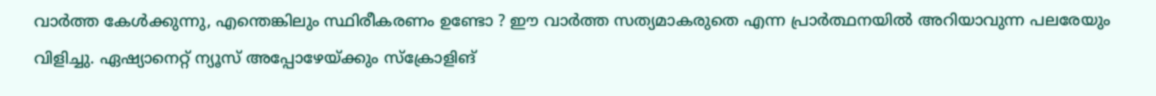വാർത്ത കേൾക്കുന്നു, എന്തെങ്കിലും സ്ഥിരീകരണം ഉണ്ടോ ? ഈ വാർത്ത സത്യമാകരുതെ എന്ന പ്രാർത്ഥനയിൽ അറിയാവുന്ന പലരേയും വിളിച്ചു. ഏഷ്യാനെറ്റ് ന്യൂസ് അപ്പോഴേയ്ക്കും സ്ക്രോളിങ്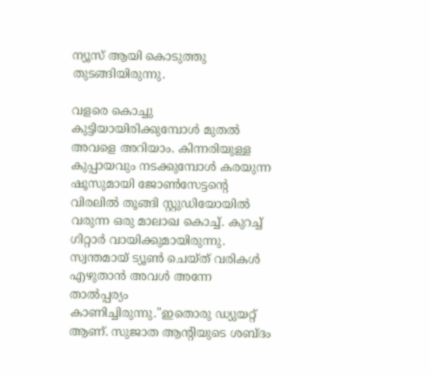ന്യൂസ് ആയി കൊടുത്തു തുടങ്ങിയിരുന്നു.

വളരെ കൊച്ചു കുട്ടിയായിരിക്കുമ്പോൾ മുതൽ അവളെ അറിയാം. കിന്നരിയുള്ള കുപ്പായവും നടക്കുമ്പോൾ കരയുന്ന ഷൂസുമായി ജോൺസേട്ടൻ്റെ വിരലിൽ തൂങ്ങി സ്റ്റുഡിയോയിൽ വരുന്ന ഒരു മാലാഖ കൊച്ച്. കുറച്ച് ഗിറ്റാർ വായിക്കുമായിരുന്നു. സ്വന്തമായ് ട്യൂൺ ചെയ്ത് വരികൾ എഴുതാൻ അവൾ അന്നേ താൽപ്പര്യം കാണിച്ചിരുന്നു."ഇതൊരു ഡ്യുയറ്റ് ആണ്. സുജാത ആൻ്റിയുടെ ശബ്ദം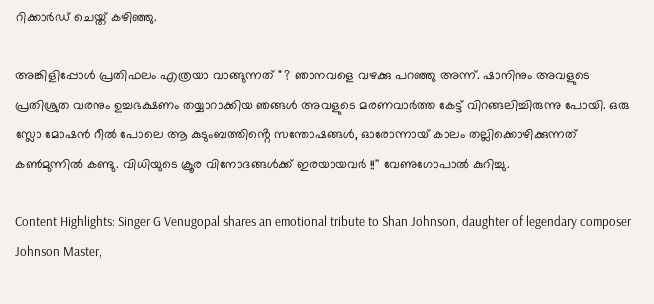റിക്കാർഡ് ചെയ്ത് കഴിഞ്ഞു.

അങ്കിളിപ്പോൾ പ്രതിഫലം എത്രയാ വാങ്ങുന്നത് " ? ഞാനവളെ വഴക്കു പറഞ്ഞു അന്ന്. ഷാനിനും അവളുടെ പ്രതിശ്രുത വരനും ഉച്ചഭക്ഷണം തയ്യാറാക്കിയ ഞങ്ങൾ അവളുടെ മരണവാർത്ത കേട്ട് വിറങ്ങലിച്ചിരുന്നു പോയി. ഒരു സ്ലോ മോഷൻ റീൽ പോലെ ആ കുടുംബത്തിൻ്റെ സന്തോഷങ്ങൾ, ഓരോന്നായ് കാലം തല്ലിക്കൊഴിക്കുന്നത് കൺമുന്നിൽ കണ്ടു. വിധിയുടെ ക്രൂര വിനോദങ്ങൾക്ക് ഇരയായവർ !!'' വേണുഗോപാൽ കുറിച്ചു.

Content Highlights: Singer G Venugopal shares an emotional tribute to Shan Johnson, daughter of legendary composer Johnson Master,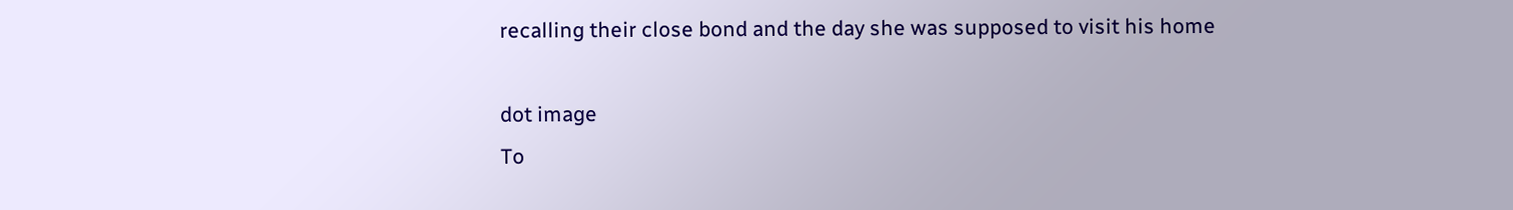recalling their close bond and the day she was supposed to visit his home

dot image
To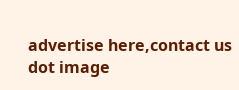advertise here,contact us
dot image